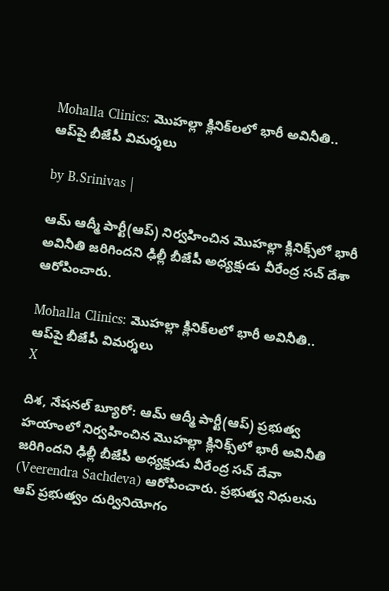Mohalla Clinics: మొహల్లా క్లినిక్‌లలో భారీ అవినీతి.. ఆప్‌పై బీజేపీ విమర్శలు

by B.Srinivas |

ఆమ్ ఆద్మీ పార్టీ(ఆప్) నిర్వహించిన మొహల్లా క్లినిక్స్‌లో భారీ అవినీతి జరిగిందని ఢిల్లీ బీజేపీ అధ్యక్షుడు వీరేంద్ర సచ్ దేశా ఆరోపించారు.

Mohalla Clinics: మొహల్లా క్లినిక్‌లలో భారీ అవినీతి.. ఆప్‌పై బీజేపీ విమర్శలు
X

దిశ, నేషనల్ బ్యూరో: ఆమ్ ఆద్మీ పార్టీ(ఆప్) ప్రభుత్వ హయాంలో నిర్వహించిన మొహల్లా క్లినిక్స్‌లో భారీ అవినీతి జరిగిందని ఢిల్లీ బీజేపీ అధ్యక్షుడు వీరేంద్ర సచ్ దేవా (Veerendra Sachdeva) ఆరోపించారు. ప్రభుత్వ నిధులను ఆప్ ప్రభుత్వం దుర్వినియోగం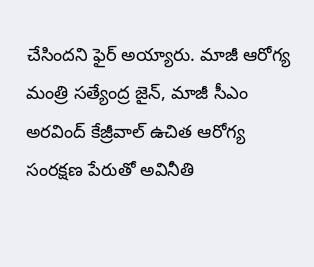చేసిందని ఫైర్ అయ్యారు. మాజీ ఆరోగ్య మంత్రి సత్యేంద్ర జైన్, మాజీ సీఎం అరవింద్ కేజ్రీవాల్ ఉచిత ఆరోగ్య సంరక్షణ పేరుతో అవినీతి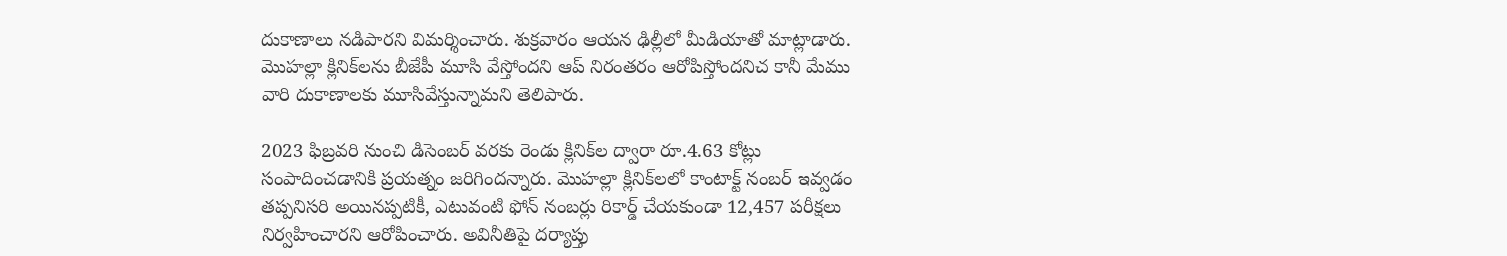దుకాణాలు నడిపారని విమర్శించారు. శుక్రవారం ఆయన ఢిల్లీలో మీడియాతో మాట్లాడారు. మొహల్లా క్లినిక్‌లను బీజేపీ మూసి వేస్తోందని ఆప్ నిరంతరం ఆరోపిస్తోందనిచ కానీ మేము వారి దుకాణాలకు మూసివేస్తున్నామని తెలిపారు.

2023 ఫిబ్రవరి నుంచి డిసెంబర్ వరకు రెండు క్లినిక్‌ల ద్వారా రూ.4.63 కోట్లు సంపాదించడానికి ప్రయత్నం జరిగిందన్నారు. మొహల్లా క్లినిక్‌లలో కాంటాక్ట్ నంబర్ ఇవ్వడం తప్పనిసరి అయినప్పటికీ, ఎటువంటి ఫోన్ నంబర్లు రికార్డ్ చేయకుండా 12,457 పరీక్షలు నిర్వహించారని ఆరోపించారు. అవినీతిపై దర్యాప్తు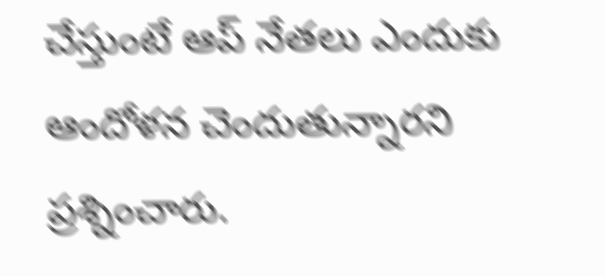చేస్తుంటే ఆప్ నేతలు ఎందుకు ఆందోళన చెందుతున్నారని ప్రశ్నించారు.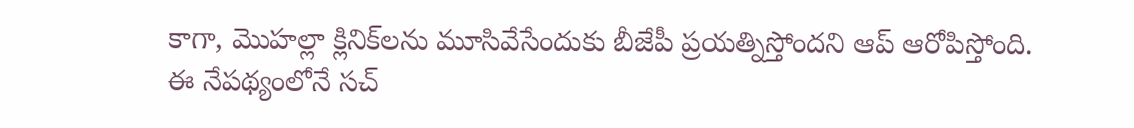కాగా, మొహల్లా క్లినిక్‌లను మూసివేసేందుకు బీజేపీ ప్రయత్నిస్తోందని ఆప్ ఆరోపిస్తోంది. ఈ నేపథ్యంలోనే సచ్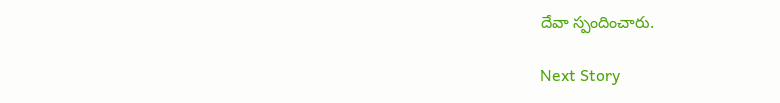దేవా స్పందించారు.

Next Story